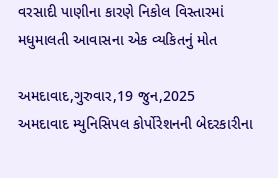વરસાદી પાણીના કારણે નિકોલ વિસ્તારમાં મધુમાલતી આવાસના એક વ્યકિતનું મોત

અમદાવાદ,ગુરુવાર,19 જુન,2025
અમદાવાદ મ્યુનિસિપલ કોર્પોરેશનની બેદરકારીના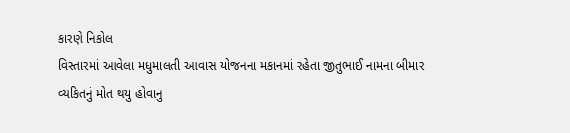કારણે નિકોલ
વિસ્તારમાં આવેલા મધુમાલતી આવાસ યોજનના મકાનમાં રહેતા જીતુભાઈ નામના બીમાર
વ્યકિતનું મોત થયુ હોવાનુ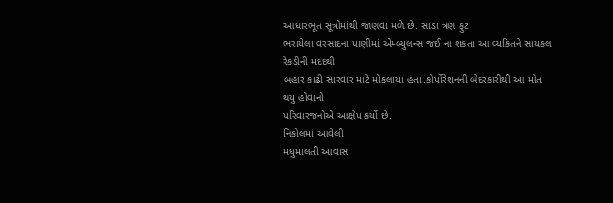આધારભૂત સૂત્રોમાંથી જાણવા મળે છે. સાડા ત્રણ ફુટ
ભરાયેલા વરસાદના પાણીમાં એમ્બ્યુલન્સ જઈ ના શકતા આ વ્યકિતને સાયકલ રેકડીની મદદથી
બહાર કાઢી સારવાર માટે મોકલાયા હતા.કોર્પોરેશનની બેદરકારીથી આ મોત થયુ હોવાનો
પરિવારજનોએ આક્ષેપ કર્યો છે.
નિકોલમાં આવેલી
મધુમાલતી આવાસ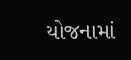યોજનામાં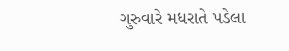ગુરુવારે મધરાતે પડેલા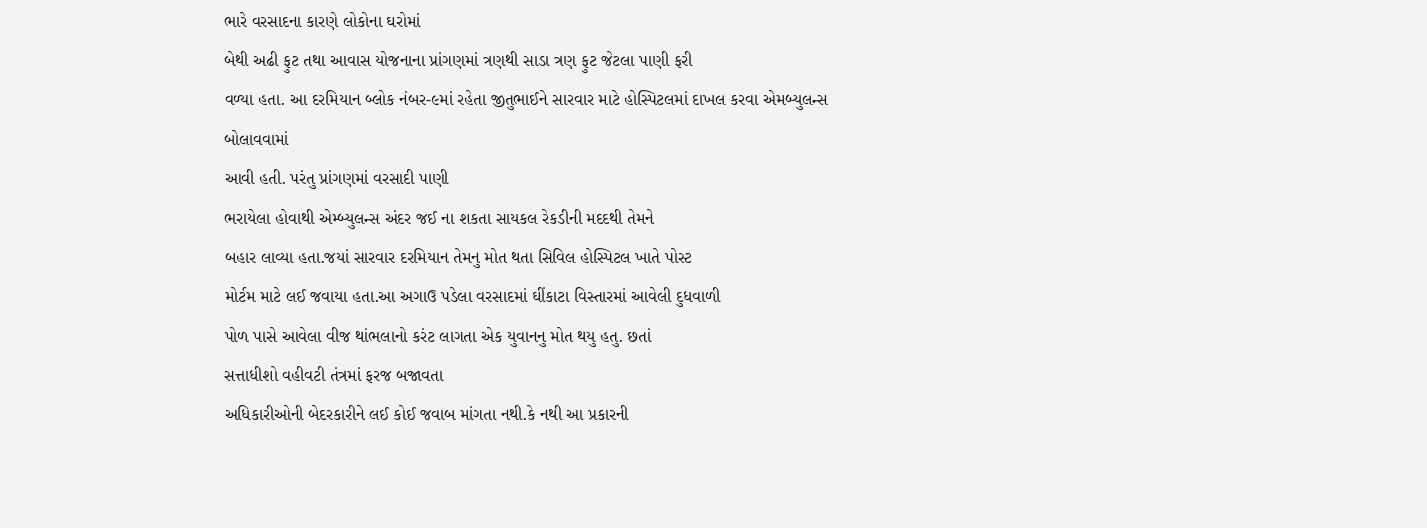ભારે વરસાદના કારણે લોકોના ઘરોમાં
બેથી અઢી ફુટ તથા આવાસ યોજનાના પ્રાંગણમાં ત્રણથી સાડા ત્રણ ફુટ જેટલા પાણી ફરી
વળ્યા હતા. આ દરમિયાન બ્લોક નંબર-૯માં રહેતા જીતુભાઈને સારવાર માટે હોસ્પિટલમાં દાખલ કરવા એમબ્યુલન્સ બોલાવવામાં
આવી હતી. પરંતુ પ્રાંગણમાં વરસાદી પાણી
ભરાયેલા હોવાથી એમ્બ્યુલન્સ અંદર જઈ ના શકતા સાયકલ રેકડીની મદદથી તેમને
બહાર લાવ્યા હતા.જયાં સારવાર દરમિયાન તેમનુ મોત થતા સિવિલ હોસ્પિટલ ખાતે પોસ્ટ
મોર્ટમ માટે લઈ જવાયા હતા.આ અગાઉ પડેલા વરસાદમાં ઘીંકાટા વિસ્તારમાં આવેલી દુધવાળી
પોળ પાસે આવેલા વીજ થાંભલાનો કરંટ લાગતા એક યુવાનનુ મોત થયુ હતુ. છતાં
સત્તાધીશો વહીવટી તંત્રમાં ફરજ બજાવતા
અધિકારીઓની બેદરકારીને લઈ કોઈ જવાબ માંગતા નથી.કે નથી આ પ્રકારની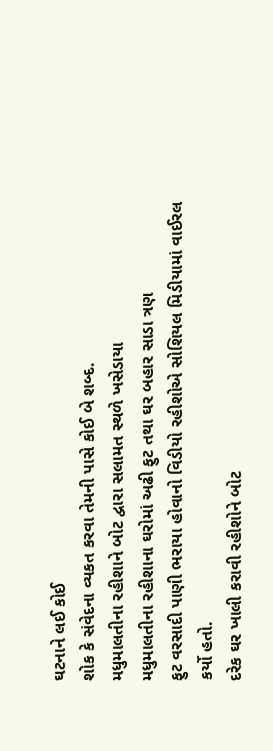ઘટનાને લઈ કોઈ
શોક કે સંવેદના વ્યકત કરવા તેમની પાસે કોઈ બે શબ્દ.
મધુમાલતીના રહીશાને બોટ દ્વારા સલામત સ્થળે ખસેડાયા
મધુમાલતીના રહીશાના ઘરોમાં અઢી ફુટ તથા ઘર બહાર સાડા ત્રણ
ફુટ વરસાદી પાણી ભરાયા હોવાનો વિડીયો રહીશોએ સોશિયલ મિડીયામાં વાઈરલ કર્યો હતો.
દરેક ઘર ખાલી કરાવી રહીશોને બોટ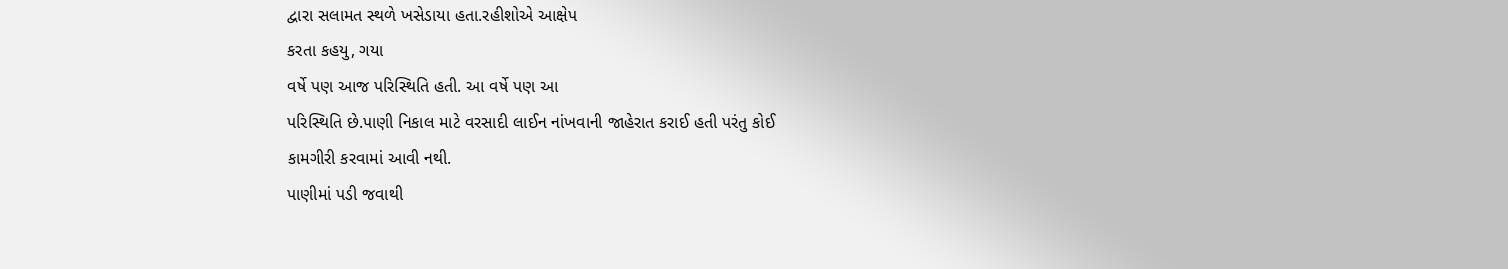દ્વારા સલામત સ્થળે ખસેડાયા હતા.રહીશોએ આક્ષેપ
કરતા કહયુ, ગયા
વર્ષે પણ આજ પરિસ્થિતિ હતી. આ વર્ષે પણ આ
પરિસ્થિતિ છે.પાણી નિકાલ માટે વરસાદી લાઈન નાંખવાની જાહેરાત કરાઈ હતી પરંતુ કોઈ
કામગીરી કરવામાં આવી નથી.
પાણીમાં પડી જવાથી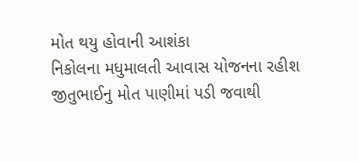મોત થયુ હોવાની આશંકા
નિકોલના મધુમાલતી આવાસ યોજનના રહીશ
જીતુભાઈનુ મોત પાણીમાં પડી જવાથી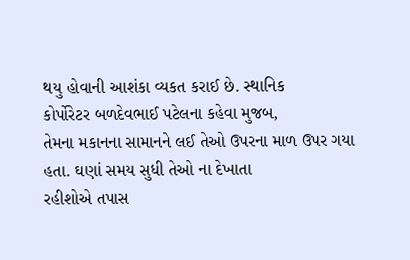થયુ હોવાની આશંકા વ્યકત કરાઈ છે. સ્થાનિક
કોર્પોરેટર બળદેવભાઈ પટેલના કહેવા મુજબ,
તેમના મકાનના સામાનને લઈ તેઓ ઉપરના માળ ઉપર ગયા હતા. ઘણાં સમય સુધી તેઓ ના દેખાતા
રહીશોએ તપાસ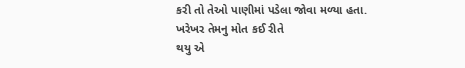કરી તો તેઓ પાણીમાં પડેલા જોવા મળ્યા હતા. ખરેખર તેમનુ મોત કઈ રીતે
થયુ એ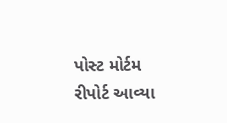પોસ્ટ મોર્ટમ રીપોર્ટ આવ્યા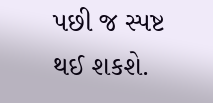પછી જ સ્પષ્ટ થઈ શકશે.